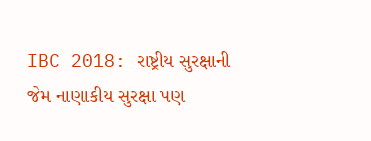IBC 2018: રાષ્ટ્રીય સુરક્ષાની જેમ નાણાકીય સુરક્ષા પણ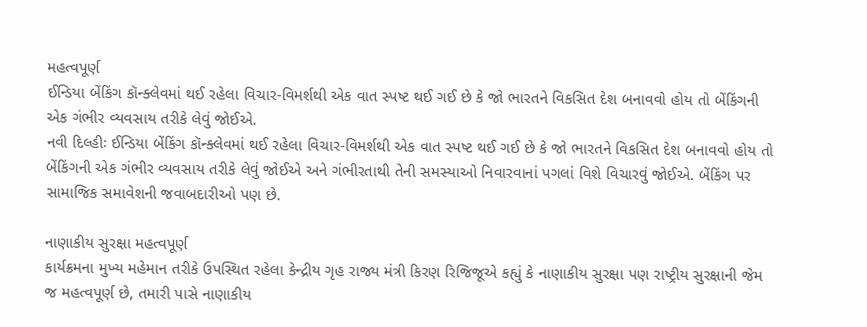મહત્વપૂર્ણ
ઈન્ડિયા બેંકિંગ કૉન્ક્લેવમાં થઈ રહેલા વિચાર-વિમર્શથી એક વાત સ્પષ્ટ થઈ ગઈ છે કે જો ભારતને વિકસિત દેશ બનાવવો હોય તો બેંકિંગની એક ગંભીર વ્યવસાય તરીકે લેવું જોઈએ.
નવી દિલ્હીઃ ઈન્ડિયા બેંકિંગ કૉન્ક્લેવમાં થઈ રહેલા વિચાર-વિમર્શથી એક વાત સ્પષ્ટ થઈ ગઈ છે કે જો ભારતને વિકસિત દેશ બનાવવો હોય તો બેંકિંગની એક ગંભીર વ્યવસાય તરીકે લેવું જોઈએ અને ગંભીરતાથી તેની સમસ્યાઓ નિવારવાનાં પગલાં વિશે વિચારવું જોઈએ. બેંકિંગ પર સામાજિક સમાવેશની જવાબદારીઓ પણ છે.

નાણાકીય સુરક્ષા મહત્વપૂર્ણ
કાર્યક્રમના મુખ્ય મહેમાન તરીકે ઉપસ્થિત રહેલા કેન્દ્રીય ગૃહ રાજ્ય મંત્રી કિરણ રિજિજૂએ કહ્યું કે નાણાકીય સુરક્ષા પણ રાષ્ટ્રીય સુરક્ષાની જેમ જ મહત્વપૂર્ણ છે, તમારી પાસે નાણાકીય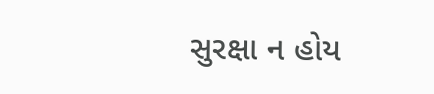સુરક્ષા ન હોય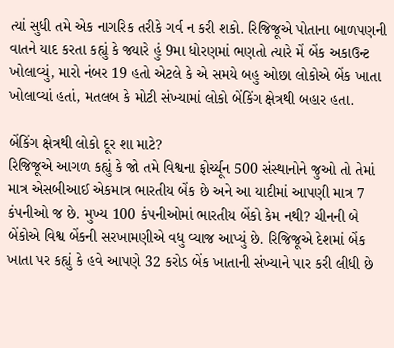ત્યાં સુધી તમે એક નાગરિક તરીકે ગર્વ ન કરી શકો. રિજિજૂએ પોતાના બાળપણની વાતને યાદ કરતા કહ્યું કે જ્યારે હું 9મા ધોરણમાં ભણતો ત્યારે મેં બેંક અકાઉન્ટ ખોલાવ્યું, મારો નંબર 19 હતો એટલે કે એ સમયે બહુ ઓછા લોકોએ બેંક ખાતા ખોલાવ્યાં હતાં, મતલબ કે મોટી સંખ્યામાં લોકો બેંકિંગ ક્ષેત્રથી બહાર હતા.

બેંકિંગ ક્ષેત્રથી લોકો દૂર શા માટે?
રિજિજૂએ આગળ કહ્યું કે જો તમે વિશ્વના ફોર્ચ્યૂન 500 સંસ્થાનોને જુઓ તો તેમાં માત્ર એસબીઆઈ એકમાત્ર ભારતીય બેંક છે અને આ યાદીમાં આપણી માત્ર 7 કંપનીઓ જ છે. મુખ્ય 100 કંપનીઓમાં ભારતીય બેંકો કેમ નથી? ચીનની બે બેંકોએ વિશ્વ બેંકની સરખામણીએ વધુ વ્યાજ આપ્યું છે. રિજિજૂએ દેશમાં બેંક ખાતા પર કહ્યું કે હવે આપણે 32 કરોડ બેંક ખાતાની સંખ્યાને પાર કરી લીધી છે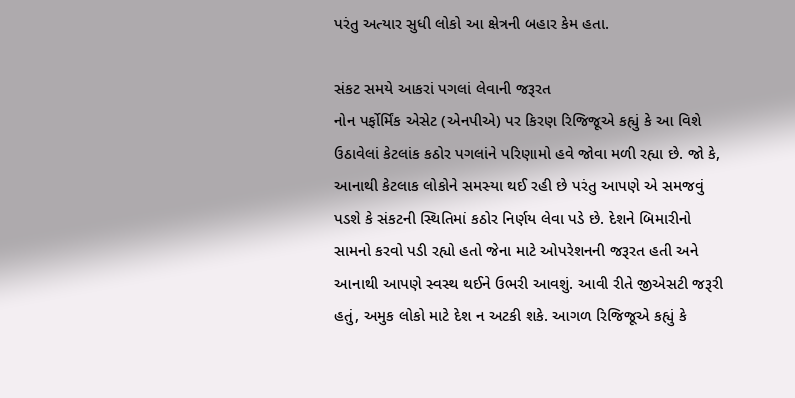પરંતુ અત્યાર સુધી લોકો આ ક્ષેત્રની બહાર કેમ હતા.

સંકટ સમયે આકરાં પગલાં લેવાની જરૂરત
નોન પર્ફોર્મિંક એસેટ (એનપીએ) પર કિરણ રિજિજૂએ કહ્યું કે આ વિશે ઉઠાવેલાં કેટલાંક કઠોર પગલાંને પરિણામો હવે જોવા મળી રહ્યા છે. જો કે, આનાથી કેટલાક લોકોને સમસ્યા થઈ રહી છે પરંતુ આપણે એ સમજવું પડશે કે સંકટની સ્થિતિમાં કઠોર નિર્ણય લેવા પડે છે. દેશને બિમારીનો સામનો કરવો પડી રહ્યો હતો જેના માટે ઓપરેશનની જરૂરત હતી અને આનાથી આપણે સ્વસ્થ થઈને ઉભરી આવશું. આવી રીતે જીએસટી જરૂરી હતું, અમુક લોકો માટે દેશ ન અટકી શકે. આગળ રિજિજૂએ કહ્યું કે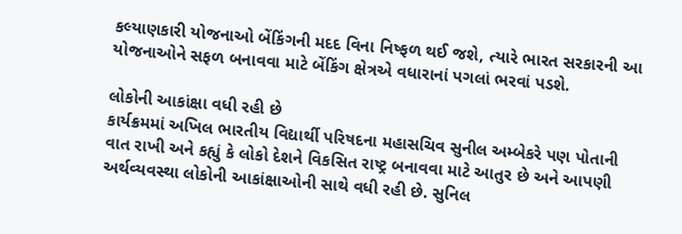કલ્યાણકારી યોજનાઓ બેંકિંગની મદદ વિના નિષ્ફળ થઈ જશે, ત્યારે ભારત સરકારની આ યોજનાઓને સફળ બનાવવા માટે બેંકિંગ ક્ષેત્રએ વધારાનાં પગલાં ભરવાં પડશે.

લોકોની આકાંક્ષા વધી રહી છે
કાર્યક્રમમાં અખિલ ભારતીય વિદ્યાર્થી પરિષદના મહાસચિવ સુનીલ અમ્બેકરે પણ પોતાની વાત રાખી અને કહ્યું કે લોકો દેશને વિકસિત રાષ્ટ્ર બનાવવા માટે આતુર છે અને આપણી અર્થવ્યવસ્થા લોકોની આકાંક્ષાઓની સાથે વધી રહી છે. સુનિલ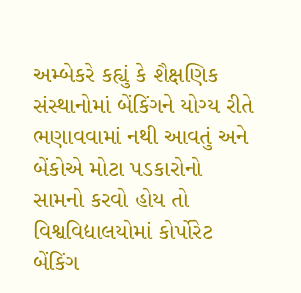અમ્બેકરે કહ્યું કે શૈક્ષણિક સંસ્થાનોમાં બેંકિંગને યોગ્ય રીતે ભણાવવામાં નથી આવતું અને બેંકોએ મોટા પડકારોનો સામનો કરવો હોય તો વિશ્વવિદ્યાલયોમાં કોર્પોરેટ બેંકિંગ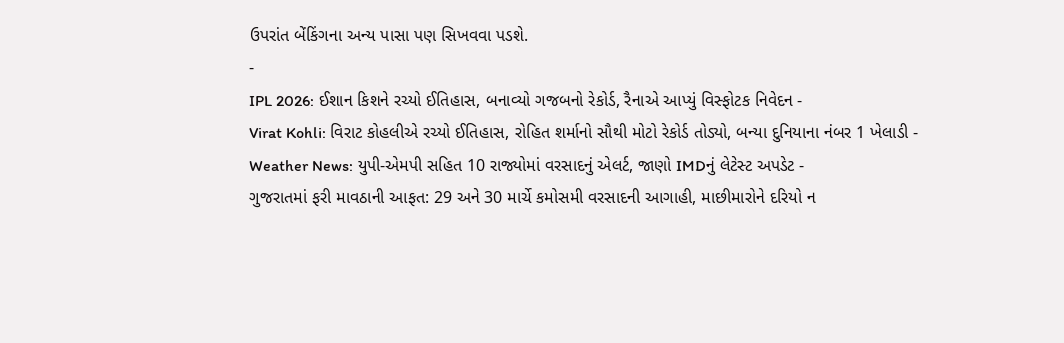ઉપરાંત બેંકિંગના અન્ય પાસા પણ સિખવવા પડશે.
-
IPL 2026: ઈશાન કિશને રચ્યો ઈતિહાસ, બનાવ્યો ગજબનો રેકોર્ડ, રૈનાએ આપ્યું વિસ્ફોટક નિવેદન -
Virat Kohli: વિરાટ કોહલીએ રચ્યો ઈતિહાસ, રોહિત શર્માનો સૌથી મોટો રેકોર્ડ તોડ્યો, બન્યા દુનિયાના નંબર 1 ખેલાડી -
Weather News: યુપી-એમપી સહિત 10 રાજ્યોમાં વરસાદનું એલર્ટ, જાણો IMDનું લેટેસ્ટ અપડેટ -
ગુજરાતમાં ફરી માવઠાની આફત: 29 અને 30 માર્ચે કમોસમી વરસાદની આગાહી, માછીમારોને દરિયો ન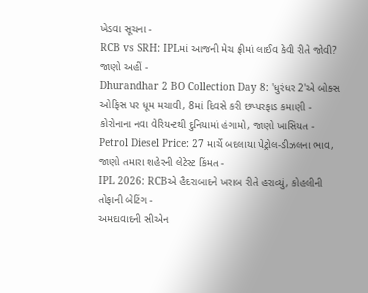ખેડવા સૂચના -
RCB vs SRH: IPLમાં આજની મેચ ફ્રીમાં લાઈવ કેવી રીતે જોવી? જાણો અહીં -
Dhurandhar 2 BO Collection Day 8: 'ધુરંધર 2'એ બોક્સ ઓફિસ પર ધૂમ મચાવી, 8માં દિવસે કરી છપ્પરફાડ કમાણી -
કોરોનાના નવા વેરિયન્ટથી દુનિયામાં હંગામો, જાણો ખાસિયત -
Petrol Diesel Price: 27 માર્ચે બદલાયા પેટ્રોલ-ડીઝલના ભાવ, જાણો તમારા શહેરની લેટેસ્ટ કિંમત -
IPL 2026: RCBએ હૈદરાબાદને ખરાબ રીતે હરાવ્યું, કોહલીની તોફાની બેટિંગ -
અમદાવાદની સીએન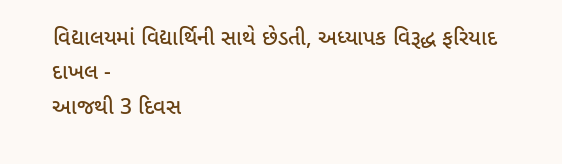વિદ્યાલયમાં વિદ્યાર્થિની સાથે છેડતી, અધ્યાપક વિરૂદ્ધ ફરિયાદ દાખલ -
આજથી 3 દિવસ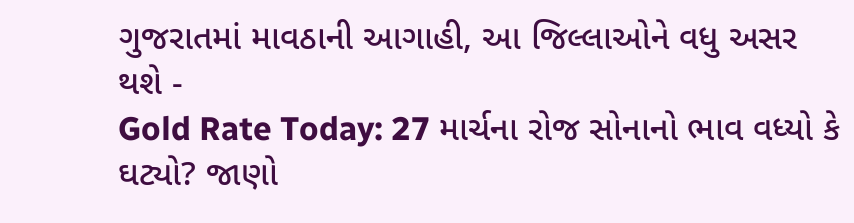ગુજરાતમાં માવઠાની આગાહી, આ જિલ્લાઓને વધુ અસર થશે -
Gold Rate Today: 27 માર્ચના રોજ સોનાનો ભાવ વધ્યો કે ઘટ્યો? જાણો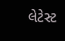લેટેસ્ટ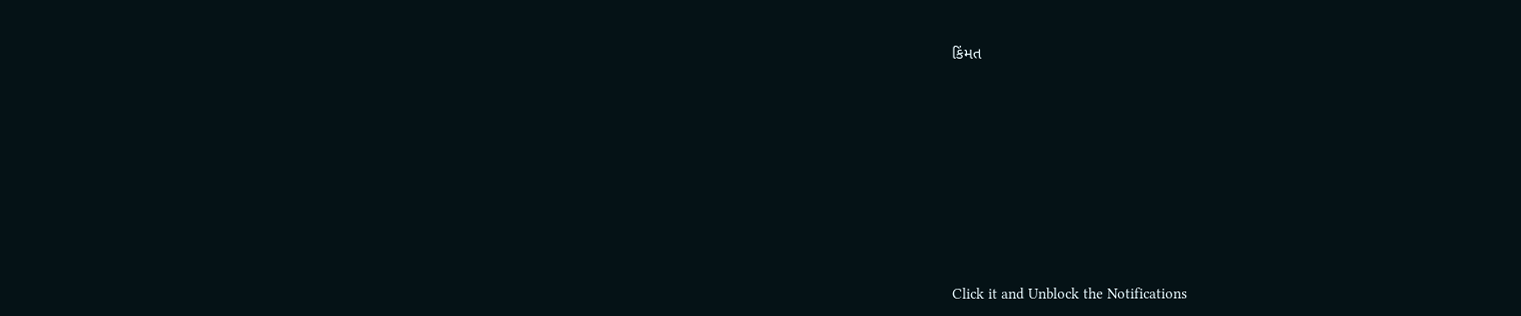કિંમત









Click it and Unblock the Notifications